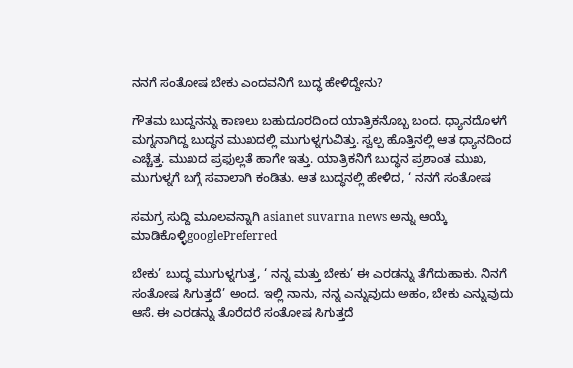ನನಗೆ ಸಂತೋಷ ಬೇಕು ಎಂದವನಿಗೆ ಬುದ್ಧ ಹೇಳಿದ್ದೇನು?

ಗೌತಮ ಬುದ್ದನನ್ನು ಕಾಣಲು ಬಹುದೂರದಿಂದ ಯಾತ್ರಿಕನೊಬ್ಬ ಬಂದ. ಧ್ಯಾನದೊಳಗೆ ಮಗ್ನನಾಗಿದ್ದ ಬುದ್ಧನ ಮುಖದಲ್ಲಿ ಮುಗುಳ್ನಗುವಿತ್ತು. ಸ್ವಲ್ಪ ಹೊತ್ತಿನಲ್ಲಿ ಆತ ಧ್ಯಾನದಿಂದ ಎಚ್ಚೆತ್ತ. ಮುಖದ ಪ್ರಫುಲ್ಲತೆ ಹಾಗೇ ಇತ್ತು. ಯಾತ್ರಿಕನಿಗೆ ಬುದ್ಧನ ಪ್ರಶಾಂತ ಮುಖ, ಮುಗುಳ್ನಗೆ ಬಗ್ಗೆ ಸವಾಲಾಗಿ ಕಂಡಿತು. ಆತ ಬುದ್ಧನಲ್ಲಿ ಹೇಳಿದ, ‘ ನನಗೆ ಸಂತೋಷ

ಸಮಗ್ರ ಸುದ್ದಿ ಮೂಲವನ್ನಾಗಿ asianet suvarna news ಅನ್ನು ಆಯ್ಕೆ ಮಾಡಿಕೊಳ್ಳಿgooglePreferred

ಬೇಕು’ ಬುದ್ಧ ಮುಗುಳ್ನಗುತ್ತ, ‘ ನನ್ನ ಮತ್ತು ಬೇಕು’ ಈ ಎರಡನ್ನು ತೆಗೆದುಹಾಕು. ನಿನಗೆ ಸಂತೋಷ ಸಿಗುತ್ತದೆ’ ಅಂದ. ಇಲ್ಲಿ ನಾನು, ನನ್ನ ಎನ್ನುವುದು ಅಹಂ, ಬೇಕು ಎನ್ನುವುದು ಆಸೆ. ಈ ಎರಡನ್ನು ತೊರೆದರೆ ಸಂತೋಷ ಸಿಗುತ್ತದೆ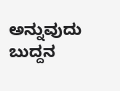ಅನ್ನುವುದು ಬುದ್ದನ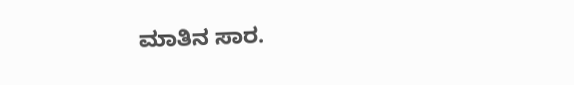ಮಾತಿನ ಸಾರ.